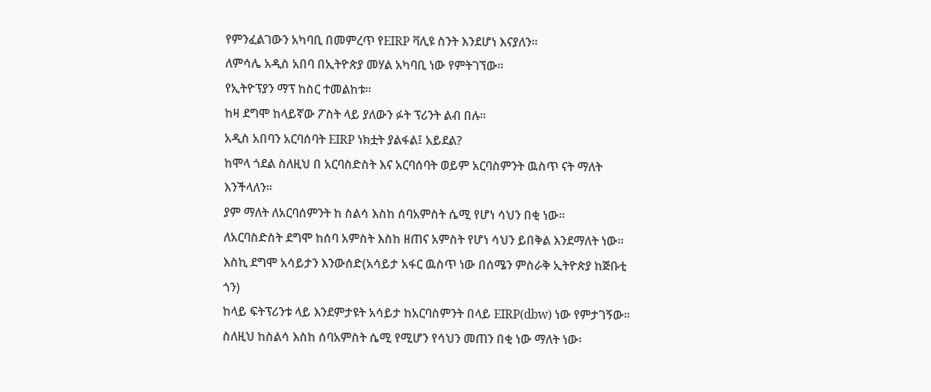የምንፈልገውን አካባቢ በመምረጥ የEIRP ቫሊዩ ስንት እንደሆነ እናያለን፡፡
ለምሳሌ አዲስ አበባ በኢትዮጵያ መሃል አካባቢ ነው የምትገኘው፡፡
የኢትዮፕያን ማፕ ከስር ተመልከቱ፡፡
ከዛ ደግሞ ከላይኛው ፖስት ላይ ያለውን ፉት ፕሪንት ልብ በሉ፡፡
አዲስ አበባን አርባሰባት EIRP ነክቷት ያልፋል፤ አይደል?
ከሞላ ጎደል ስለዚህ በ አርባስድስት እና አርባሰባት ወይም አርባስምንት ዉስጥ ናት ማለት እንችላለን፡፡
ያም ማለት ለአርባሰምንት ከ ስልሳ እስከ ሰባአምስት ሴሚ የሆነ ሳህን በቂ ነው፡፡
ለአርባስድስት ደግሞ ከሰባ አምስት እስከ ዘጠና አምስት የሆነ ሳህን ይበቅል እንደማለት ነው፡፡
እስኪ ደግሞ አሳይታን እንውሰድ(አሳይታ አፋር ዉስጥ ነው በሰሜን ምስራቅ ኢትዮጵያ ከጅቡቲ ጎን)
ከላይ ፍትፕሪንቱ ላይ እንደምታዩት አሳይታ ከአርባስምንት በላይ EIRP(dbw) ነው የምታገኝው፡፡
ስለዚህ ከስልሳ እስከ ሰባአምስት ሴሚ የሚሆን የሳህን መጠን በቂ ነው ማለት ነው፡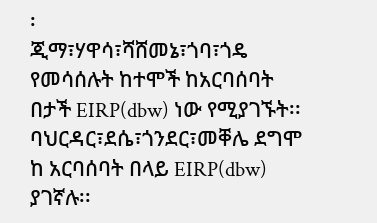፡
ጂማ፣ሃዋሳ፣ሻሸመኔ፣ጎባ፣ጎዴ የመሳሰሉት ከተሞች ከአርባሰባት በታች EIRP(dbw) ነው የሚያገኙት፡፡
ባህርዳር፣ደሴ፣ጎንደር፣መቐሌ ደግሞ ከ አርባሰባት በላይ EIRP(dbw) ያገኛሉ፡፡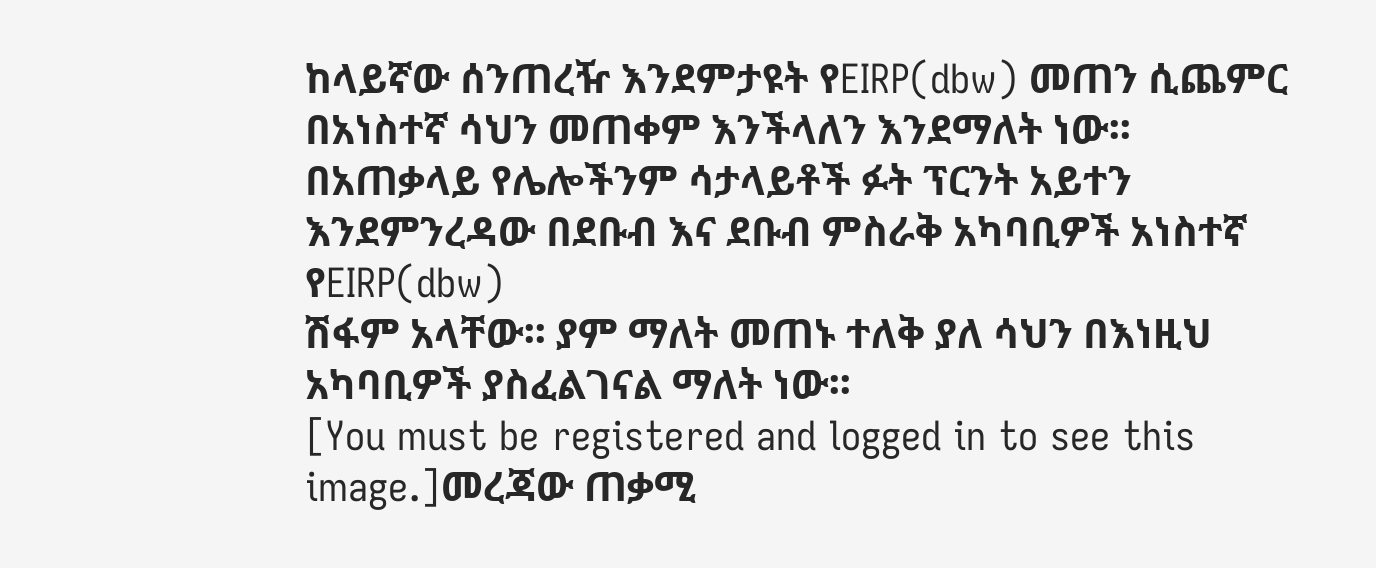ከላይኛው ሰንጠረዥ እንደምታዩት የEIRP(dbw) መጠን ሲጨምር በአነስተኛ ሳህን መጠቀም እንችላለን እንደማለት ነው፡፡
በአጠቃላይ የሌሎችንም ሳታላይቶች ፉት ፕርንት አይተን እንደምንረዳው በደቡብ እና ደቡብ ምስራቅ አካባቢዎች አነስተኛ የEIRP(dbw)
ሽፋም አላቸው፡፡ ያም ማለት መጠኑ ተለቅ ያለ ሳህን በእነዚህ አካባቢዎች ያስፈልገናል ማለት ነው፡፡
[You must be registered and logged in to see this image.]መረጃው ጠቃሚ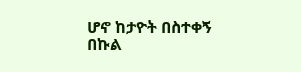ሆኖ ከታዮት በስተቀኝ በኩል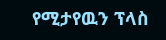የሚታየዉን ፕላስ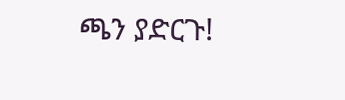ጫን ያድርጉ!